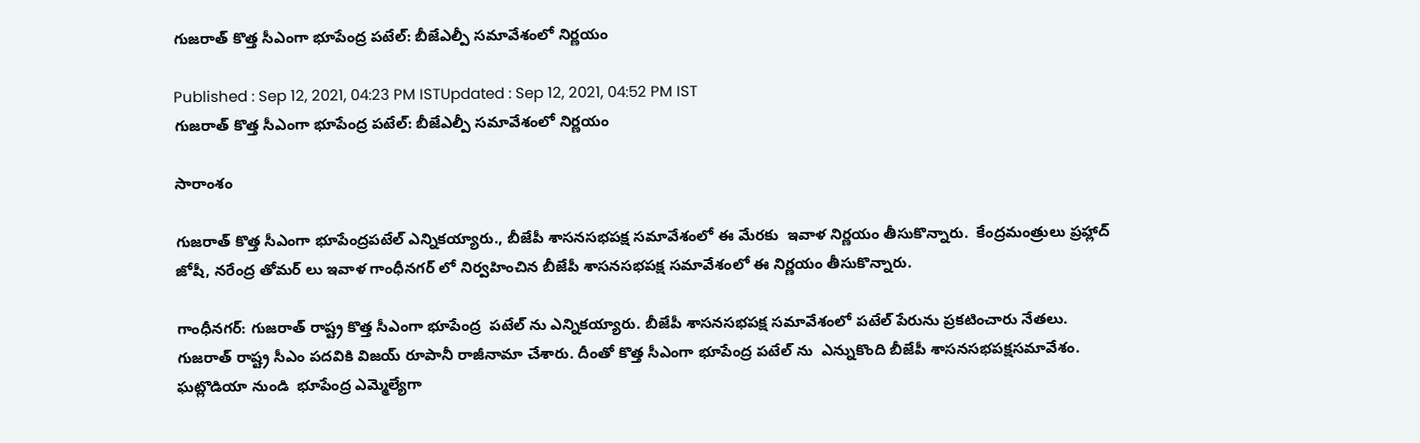గుజరాత్ కొత్త సీఎంగా భూపేంద్ర పటేల్: బీజేఎల్పీ సమావేశంలో నిర్ణయం

Published : Sep 12, 2021, 04:23 PM ISTUpdated : Sep 12, 2021, 04:52 PM IST
గుజరాత్ కొత్త సీఎంగా భూపేంద్ర పటేల్: బీజేఎల్పీ సమావేశంలో నిర్ణయం

సారాంశం

గుజరాత్ కొత్త సీఎంగా భూపేంద్రపటేల్ ఎన్నికయ్యారు., బీజేపీ శాసనసభపక్ష సమావేశంలో ఈ మేరకు  ఇవాళ నిర్ణయం తీసుకొన్నారు.  కేంద్రమంత్రులు ప్రహ్లాద్ జోషీ, నరేంద్ర తోమర్ లు ఇవాళ గాంధీనగర్ లో నిర్వహించిన బీజేపీ శాసనసభపక్ష సమావేశంలో ఈ నిర్ణయం తీసుకొన్నారు.

గాంధీనగర్: గుజరాత్ రాష్ట్ర కొత్త సీఎంగా భూపేంద్ర  పటేల్ ను ఎన్నికయ్యారు. బీజేపీ శాసనసభపక్ష సమావేశంలో పటేల్ పేరును ప్రకటించారు నేతలు. గుజరాత్ రాష్ట్ర సీఎం పదవికి విజయ్ రూపానీ రాజీనామా చేశారు. దీంతో కొత్త సీఎంగా భూపేంద్ర పటేల్ ను  ఎన్నుకొంది బీజేపీ శాసనసభపక్షసమావేశం. ఘట్లొడియా నుండి  భూపేంద్ర ఎమ్మెల్యేగా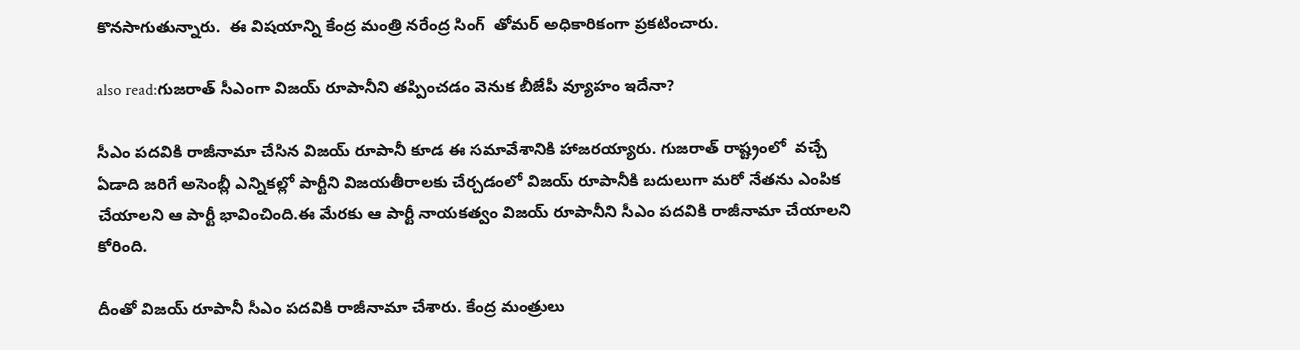కొనసాగుతున్నారు.  ఈ విషయాన్ని కేంద్ర మంత్రి నరేంద్ర సింగ్  తోమర్ అధికారికంగా ప్రకటించారు.

also read:గుజరాత్ సీఎంగా విజయ్ రూపానీని తప్పించడం వెనుక బీజేపీ వ్యూహం ఇదేనా?

సీఎం పదవికి రాజీనామా చేసిన విజయ్ రూపానీ కూడ ఈ సమావేశానికి హాజరయ్యారు. గుజరాత్ రాష్ట్రంలో  వచ్చే ఏడాది జరిగే అసెంబ్లీ ఎన్నికల్లో పార్టీని విజయతీరాలకు చేర్చడంలో విజయ్ రూపానీకి బదులుగా మరో నేతను ఎంపిక చేయాలని ఆ పార్టీ భావించింది.ఈ మేరకు ఆ పార్టీ నాయకత్వం విజయ్ రూపానీని సీఎం పదవికి రాజీనామా చేయాలని కోరింది.

దీంతో విజయ్ రూపానీ సీఎం పదవికి రాజీనామా చేశారు. కేంద్ర మంత్రులు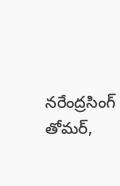నరేంద్రసింగ్ తోమర్,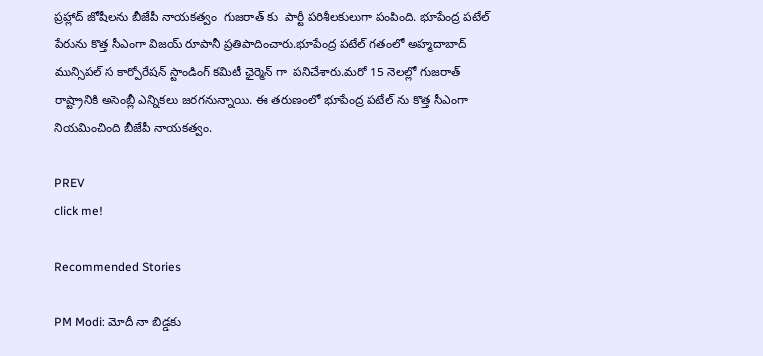ప్రహ్లాద్ జోషీలను బీజేపీ నాయకత్వం  గుజరాత్ కు  పార్టీ పరిశీలకులుగా పంపింది. భూపేంద్ర పటేల్‌ పేరును కొత్త సీఎంగా విజయ్ రూపానీ ప్రతిపాదించారు.భూపేంద్ర పటేల్ గతంలో అహ్మదాబాద్ మున్సిపల్ స కార్పోరేషన్ స్టాండింగ్ కమిటీ ఛైర్మెన్ గా  పనిచేశారు.మరో 15 నెలల్లో గుజరాత్ రాష్ట్రానికి అసెంబ్లీ ఎన్నికలు జరగనున్నాయి. ఈ తరుణంలో భూపేంద్ర పటేల్ ను కొత్త సీఎంగా నియమించింది బీజేపీ నాయకత్వం.

PREV
click me!

Recommended Stories

PM Modi: మోదీ నా బిడ్డకు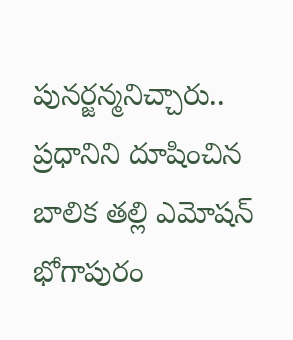పునర్జన్మనిచ్చారు.. ప్రధానిని దూషించిన బాలిక తల్లి ఎమోషన్
భోగాపురం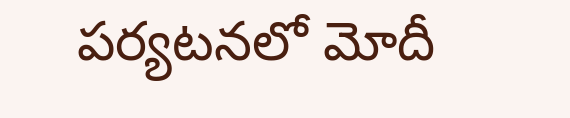పర్యటనలో మోదీ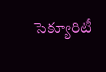సెక్యూరిటీ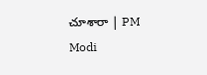చూశారా | PM Modi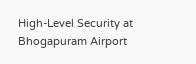High-Level Security at Bhogapuram Airport